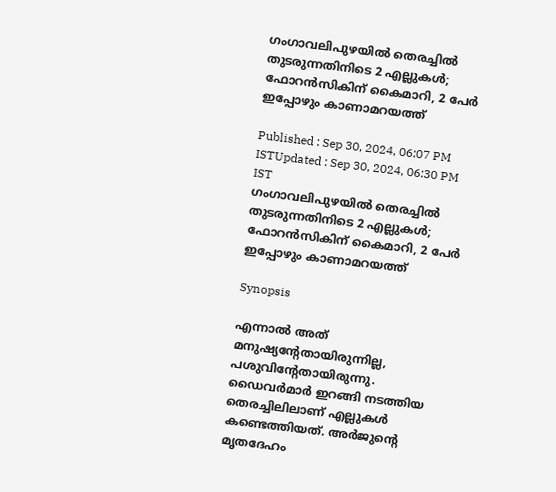ഗംഗാവലിപുഴയിൽ തെരച്ചിൽ തുടരുന്നതിനിടെ 2 എല്ലുകൾ; ഫോറൻസികിന് കൈമാറി, 2 പേർ ഇപ്പോഴും കാണാമറയത്ത്

Published : Sep 30, 2024, 06:07 PM ISTUpdated : Sep 30, 2024, 06:30 PM IST
ഗംഗാവലിപുഴയിൽ തെരച്ചിൽ തുടരുന്നതിനിടെ 2 എല്ലുകൾ; ഫോറൻസികിന് കൈമാറി, 2 പേർ ഇപ്പോഴും കാണാമറയത്ത്

Synopsis

എന്നാൽ അത് മനുഷ്യന്റേതായിരുന്നില്ല, പശുവിന്റേതായിരുന്നു. ഡൈവർമാർ ഇറങ്ങി നടത്തിയ തെരച്ചിലിലാണ് എല്ലുകൾ കണ്ടെത്തിയത്. അർജുന്റെ മൃതദേഹം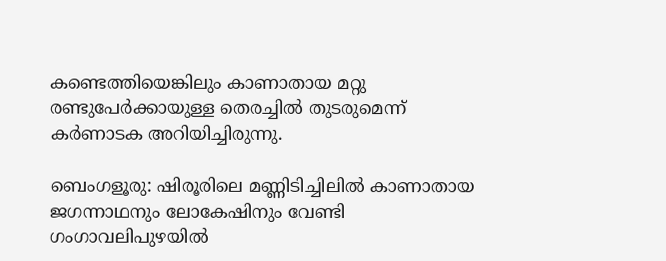കണ്ടെത്തിയെങ്കിലും കാണാതായ മറ്റു രണ്ടുപേർക്കായുള്ള തെരച്ചിൽ തുടരുമെന്ന് കർണാടക അറിയിച്ചിരുന്നു.

ബെംഗളൂരു: ഷിരൂരിലെ മണ്ണിടിച്ചിലിൽ കാണാതായ ജഗന്നാഥനും ലോകേഷിനും വേണ്ടി ഗംഗാവലിപുഴയിൽ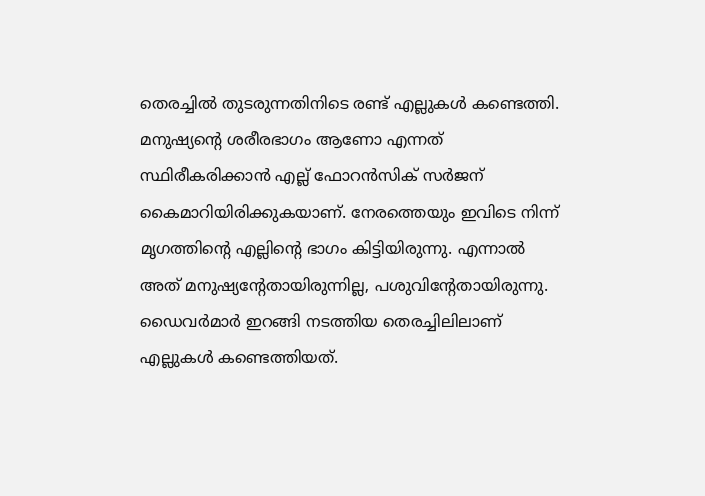തെരച്ചിൽ തുടരുന്നതിനിടെ രണ്ട് എല്ലുകൾ കണ്ടെത്തി. മനുഷ്യന്റെ ശരീരഭാഗം ആണോ എന്നത് സ്ഥിരീകരിക്കാൻ എല്ല് ഫോറൻസിക് സർജന് കൈമാറിയിരിക്കുകയാണ്. നേരത്തെയും ഇവിടെ നിന്ന് മൃഗത്തിന്റെ എല്ലിന്റെ ഭാഗം കിട്ടിയിരുന്നു. എന്നാൽ അത് മനുഷ്യന്റേതായിരുന്നില്ല, പശുവിന്റേതായിരുന്നു. ഡൈവർമാർ ഇറങ്ങി നടത്തിയ തെരച്ചിലിലാണ് എല്ലുകൾ കണ്ടെത്തിയത്.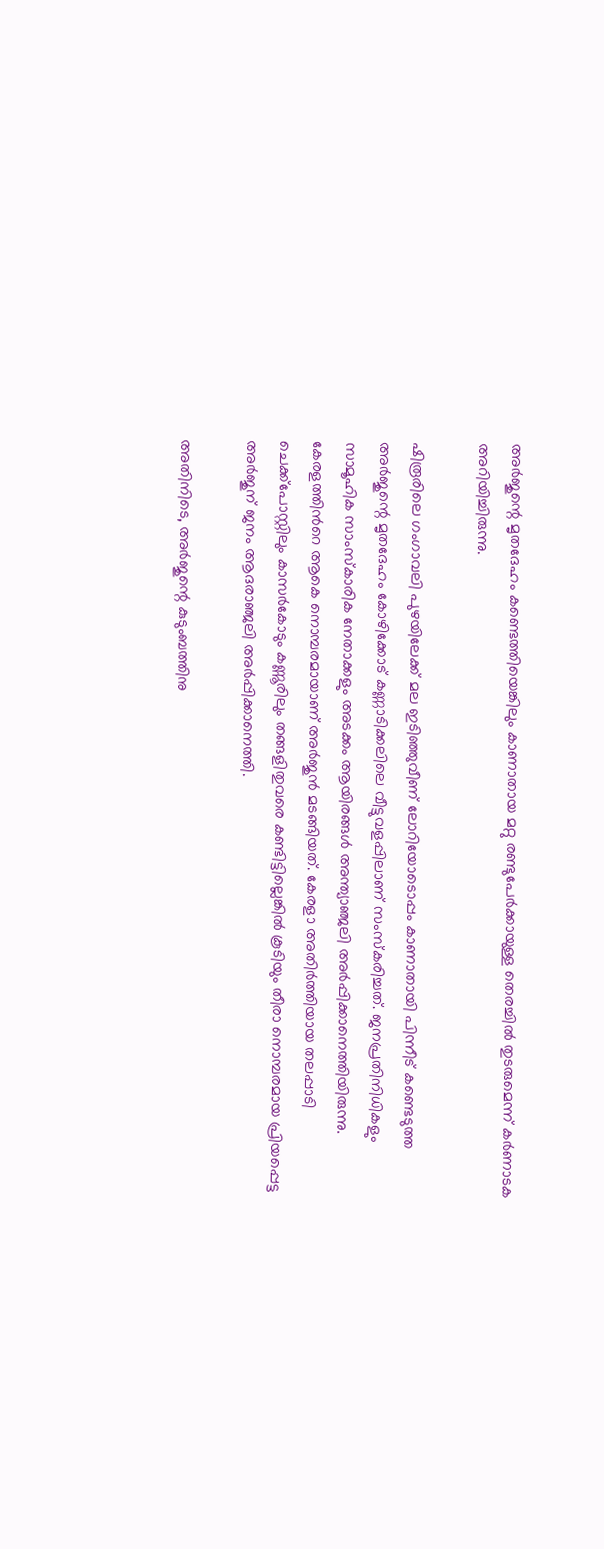അർജുന്റെ മൃതദേഹം കണ്ടെത്തിയെങ്കിലും കാണാതായ മറ്റു രണ്ടുപേർക്കായുള്ള തെരച്ചിൽ തുടരുമെന്ന് കർണാടക അറിയിച്ചിരുന്നു.

ഷിരൂരിലെ ഗംഗാവലി പുഴയിലേക്ക് മല ഇടിഞ്ഞുവീണ് ലോറിയോടൊപ്പം കാണാതായി പിന്നീട് കണ്ടെടുത്ത അർജുന്റെ മൃതദേഹം കോഴിക്കോട് കണ്ണാടിക്കലിലെ വീട്ടുവളപ്പിലാണ് സംസ്കരിച്ചത്. ജനപ്രതിനിധികളും സാമൂഹിക സാംസ്‌കാരിക നേതാക്കളും അടക്കം ആയിരങ്ങൾ അന്ത്യാഞ്ജലി അർപ്പിക്കാനെത്തിയിരുന്നു. കേരളത്തിന്‍റെ ആകെ നൊമ്പരമായാണ് അർജുൻ മടങ്ങിയത്. കേരളാ അതിർത്തിയായ തലപ്പാടി ചെക്ക്പോസ്റ്റിലും കാസർകോടും കണ്ണൂരിലും തങ്ങളിതുവരെ കണ്ടിട്ടില്ലെങ്കിൽ കൂടിയും തീരാ നൊമ്പരമായ പ്രിയപ്പെട്ട അർജുന് ജനം ആദരാഞ്ജലി അർപ്പിക്കാനെത്തി.

അതിനിടെ, അർജുന്റെ കുടുംബത്തിനു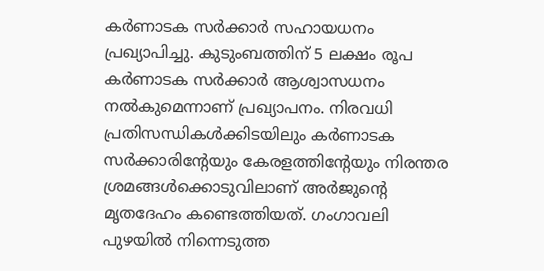കർണാടക സർക്കാർ സഹായധനം പ്രഖ്യാപിച്ചു. കുടുംബത്തിന് 5 ലക്ഷം രൂപ കർണാടക സർക്കാർ ആശ്വാസധനം നൽകുമെന്നാണ് പ്രഖ്യാപനം. നിരവധി പ്രതിസന്ധികൾക്കിടയിലും കർണാടക സർക്കാരിന്റേയും കേരളത്തിന്റേയും നിരന്തര ശ്രമങ്ങൾക്കൊടുവിലാണ് അർജുന്റെ മൃതദേഹം കണ്ടെത്തിയത്. ഗംഗാവലി പുഴയിൽ നിന്നെടുത്ത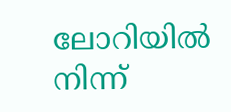ലോറിയിൽ നിന്ന്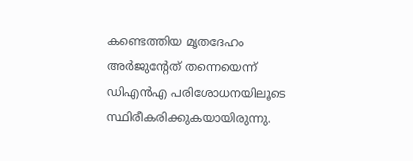കണ്ടെത്തിയ മൃതദേഹം അർജുന്റേത് തന്നെയെന്ന് ഡിഎൻഎ പരിശോധനയിലൂടെ സ്ഥിരീകരിക്കുകയായിരുന്നു.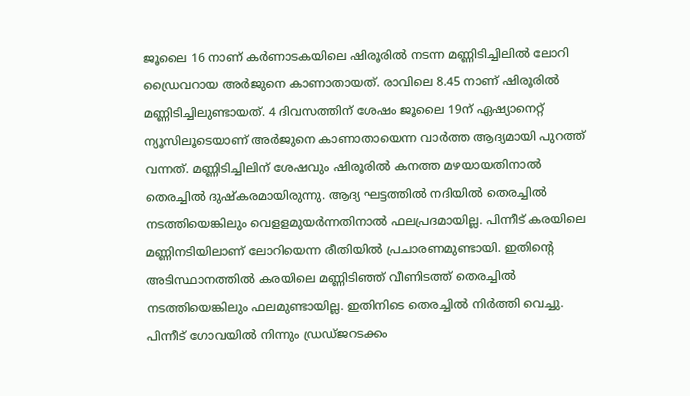ജൂലൈ 16 നാണ് കർണാടകയിലെ ഷിരൂരിൽ നടന്ന മണ്ണിടിച്ചിലിൽ ലോറി ഡ്രൈവറായ അർജുനെ കാണാതായത്. രാവിലെ 8.45 നാണ് ഷിരൂരിൽ മണ്ണിടിച്ചിലുണ്ടായത്. 4 ദിവസത്തിന് ശേഷം ജൂലൈ 19ന് ഏഷ്യാനെറ്റ് ന്യൂസിലൂടെയാണ് അർജുനെ കാണാതായെന്ന വാർത്ത ആദ്യമായി പുറത്ത് വന്നത്. മണ്ണിടിച്ചിലിന് ശേഷവും ഷിരൂരിൽ കനത്ത മഴയായതിനാൽ തെരച്ചിൽ ദുഷ്കരമായിരുന്നു. ആദ്യ ഘട്ടത്തിൽ നദിയിൽ തെരച്ചിൽ നടത്തിയെങ്കിലും വെളളമുയർന്നതിനാൽ ഫലപ്രദമായില്ല. പിന്നീട് കരയിലെ മണ്ണിനടിയിലാണ് ലോറിയെന്ന രീതിയിൽ പ്രചാരണമുണ്ടായി. ഇതിന്റെ അടിസ്ഥാനത്തിൽ കരയിലെ മണ്ണിടിഞ്ഞ് വീണിടത്ത് തെരച്ചിൽ നടത്തിയെങ്കിലും ഫലമുണ്ടായില്ല. ഇതിനിടെ തെരച്ചിൽ നിർത്തി വെച്ചു. പിന്നീട് ഗോവയിൽ നിന്നും ഡ്രഡ്ജറടക്കം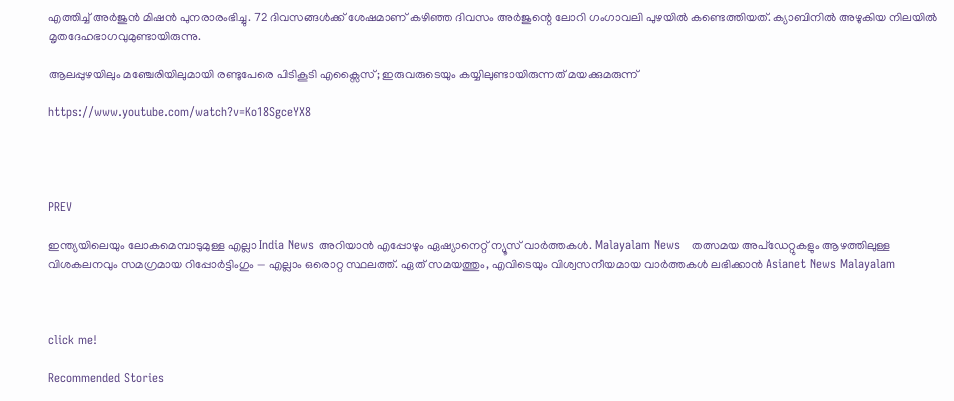എത്തിച്ച് അർജുൻ മിഷൻ പുനരാരംഭിച്ചു. 72 ദിവസങ്ങൾക്ക് ശേഷമാണ് കഴിഞ്ഞ ദിവസം അർജുന്റെ ലോറി ഗംഗാവലി പുഴയിൽ കണ്ടെത്തിയത്. ക്യാബിനിൽ അഴുകിയ നിലയിൽ മൃതദേഹഭാഗവുമുണ്ടായിരുന്നു.

ആലപ്പുഴയിലും മഞ്ചേരിയിലുമായി രണ്ടുപേരെ പിടികൂടി എക്സൈസ്; ഇരുവരുടെയും കയ്യിലുണ്ടായിരുന്നത് മയക്കുമരുന്ന്

https://www.youtube.com/watch?v=Ko18SgceYX8




PREV

ഇന്ത്യയിലെയും ലോകമെമ്പാടുമുള്ള എല്ലാ India News അറിയാൻ എപ്പോഴും ഏഷ്യാനെറ്റ് ന്യൂസ് വാർത്തകൾ. Malayalam News   തത്സമയ അപ്‌ഡേറ്റുകളും ആഴത്തിലുള്ള വിശകലനവും സമഗ്രമായ റിപ്പോർട്ടിംഗും — എല്ലാം ഒരൊറ്റ സ്ഥലത്ത്. ഏത് സമയത്തും, എവിടെയും വിശ്വസനീയമായ വാർത്തകൾ ലഭിക്കാൻ Asianet News Malayalam



click me!

Recommended Stories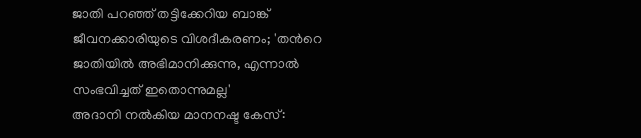ജാതി പറഞ്ഞ് തട്ടിക്കേറിയ ബാങ്ക് ജീവനക്കാരിയുടെ വിശദീകരണം; 'തന്‍റെ ജാതിയിൽ അഭിമാനിക്കുന്നു, എന്നാൽ സംഭവിച്ചത് ഇതൊന്നുമല്ല'
അദാനി നൽകിയ മാനനഷ്ട കേസ്: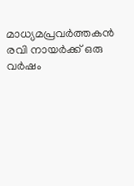മാധ്യമപ്രവർത്തകൻ രവി നായർക്ക് ഒരു വർഷം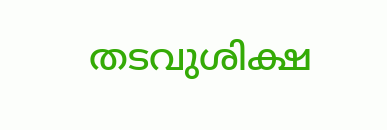തടവുശിക്ഷ